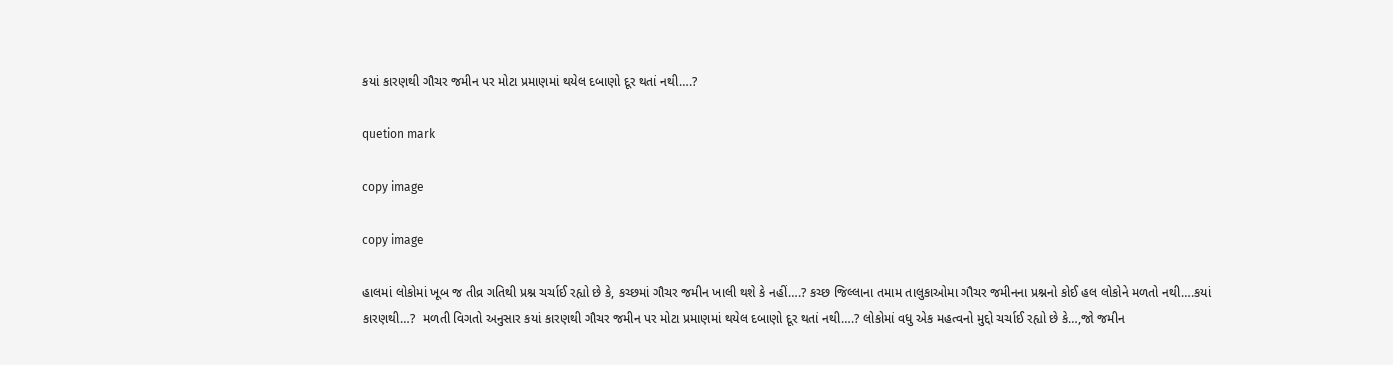કયાં કારણથી ગૌચર જમીન પર મોટા પ્રમાણમાં થયેલ દબાણો દૂર થતાં નથી….?

quetion mark

copy image

copy image

હાલમાં લોકોમાં ખૂબ જ તીવ્ર ગતિથી પ્રશ્ન ચર્ચાઈ રહ્યો છે કે, કચ્છમાં ગૌચર જમીન ખાલી થશે કે નહીં….? કચ્છ જિલ્લાના તમામ તાલુકાઓમા ગૌચર જમીનના પ્રશ્નનો કોઈ હલ લોકોને મળતો નથી….કયાં કારણથી…?  મળતી વિગતો અનુસાર કયાં કારણથી ગૌચર જમીન પર મોટા પ્રમાણમાં થયેલ દબાણો દૂર થતાં નથી….? લોકોમાં વધુ એક મહત્વનો મુદ્દો ચર્ચાઈ રહ્યો છે કે…,જો જમીન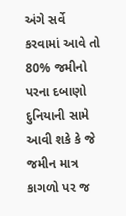અંગે સર્વે કરવામાં આવે તો 80% જમીનો પરના દબાણો દુનિયાની સામે આવી શકે કે જે જમીન માત્ર કાગળો પર જ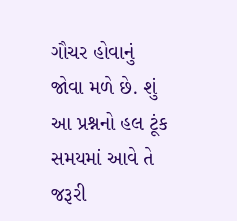ગૌચર હોવાનું જોવા મળે છે. શું આ પ્રશ્નનો હલ ટૂંક સમયમાં આવે તે જરૂરી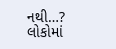નથી…? લોકોમાં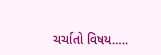ચર્ચાતો વિષય…..